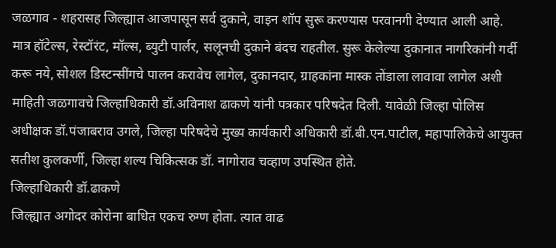जळगाव - शहरासह जिल्ह्यात आजपासून सर्व दुकाने, वाइन शॉप सुरू करण्यास परवानगी देण्यात आली आहे. मात्र हॉटेल्स, रेस्टॉरंट, मॉल्स, ब्युटी पार्लर, सलूनची दुकाने बंदच राहतील. सुरू केलेल्या दुकानात नागरिकांनी गर्दी करू नये, सोशल डिस्टन्सींगचे पालन करावेच लागेल, दुकानदार, ग्राहकांना मास्क तोंडाला लावावा लागेल अशी माहिती जळगावचे जिल्हाधिकारी डॉ.अविनाश ढाकणे यांनी पत्रकार परिषदेत दिली. यावेळी जिल्हा पोलिस अधीक्षक डॉ.पंजाबराव उगले, जिल्हा परिषदेचे मुख्य कार्यकारी अधिकारी डॉ.बी.एन.पाटील, महापालिकेचे आयुक्त सतीश कुलकर्णी, जिल्हा शल्य चिकित्सक डॉ. नागोराव चव्हाण उपस्थित होते.
जिल्हाधिकारी डॉ.ढाकणे
जिल्ह्यात अगोदर कोरोना बाधित एकच रुग्ण होता. त्यात वाढ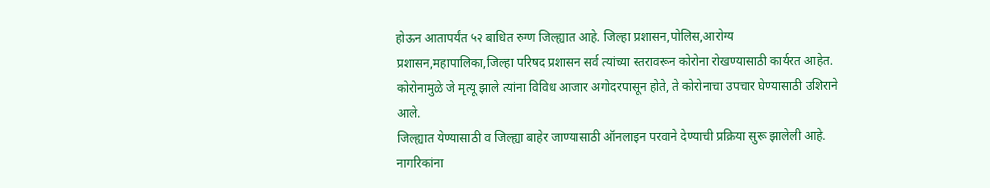होऊन आतापर्यंत ५२ बाधित रुग्ण जिल्ह्यात आहे. जिल्हा प्रशासन,पोलिस,आरोग्य प्रशासन,महापालिका,जिल्हा परिषद प्रशासन सर्व त्यांच्या स्तरावरून कोरोना रोखण्यासाठी कार्यरत आहेत. कोरोनामुळे जे मृत्यू झाले त्यांना विविध आजार अगोदरपासून होते, ते कोरोनाचा उपचार घेण्यासाठी उशिराने आले.
जिल्ह्यात येण्यासाठी व जिल्ह्या बाहेर जाण्यासाठी ऑनलाइन परवाने देण्याची प्रक्रिया सुरू झालेली आहे. नागरिकांना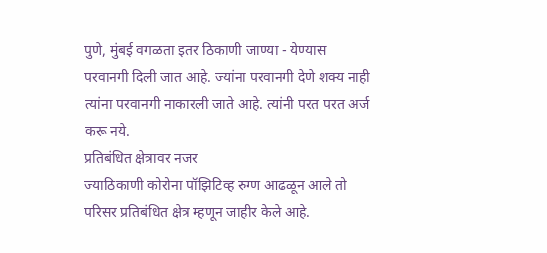पुणे, मुंबई वगळता इतर ठिकाणी जाण्या - येण्यास परवानगी दिली जात आहे. ज्यांना परवानगी देणे शक्य नाही त्यांना परवानगी नाकारली जाते आहे. त्यांनी परत परत अर्ज करू नये.
प्रतिबंधित क्षेत्रावर नजर
ज्याठिकाणी कोरोना पॉझिटिव्ह रुग्ण आढळून आले तो परिसर प्रतिबंधित क्षेत्र म्हणून जाहीर केले आहे.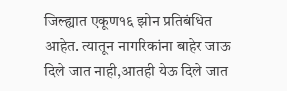जिल्ह्यात एकूण१६ झोन प्रतिबंधित आहेत. त्यातून नागरिकांना बाहेर जाऊ दिले जात नाही,आतही येऊ दिले जात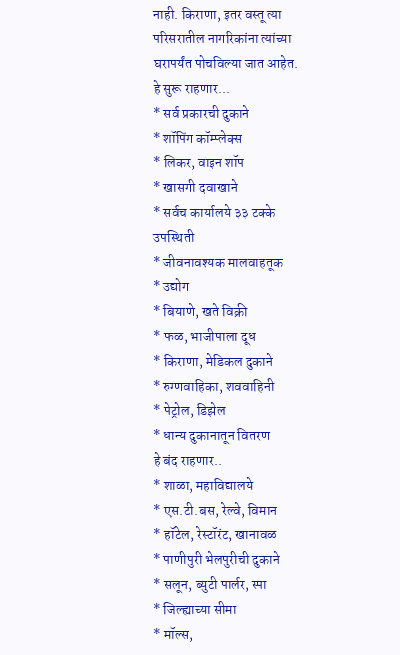नाही. किराणा, इतर वस्तू त्या परिसरातील नागरिकांना त्यांच्या घरापर्यंत पोचविल्या जात आहेत.
हे सुरू राहणार...
* सर्व प्रकारची दुकाने
* शॉपिंग कॉम्प्लेक्स
* लिकर, वाइन शॉप
* खासगी दवाखाने
* सर्वच कार्यालये ३३ टक्के उपस्थिती
* जीवनावश्यक मालवाहतूक
* उद्योग
* बियाणे, खते विक्री
* फळ, भाजीपाला दूध
* किराणा, मेडिकल दुकाने
* रुग्णवाहिका, शववाहिनी
* पेट्रोल, डिझेल
* धान्य दुकानातून वितरण
हे बंद राहणार..
* शाळा, महाविद्यालये
* एस.टी.बस, रेल्वे, विमान
* हॉटेल, रेस्टॉरंट, खानावळ
* पाणीपुरी भेलपुरीची दुकाने
* सलून, ब्युटी पार्लर, स्पा
* जिल्ह्याच्या सीमा
* मॉल्स,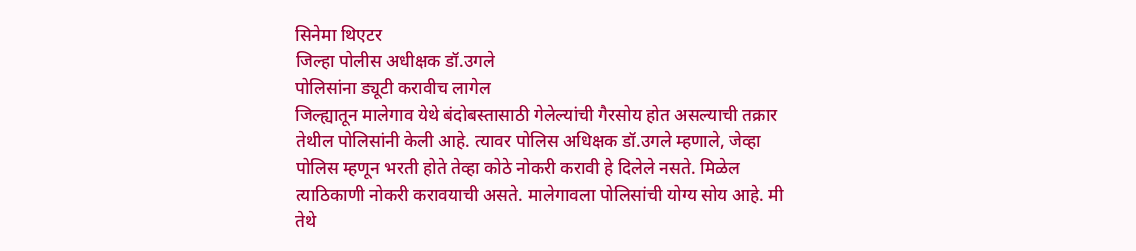सिनेमा थिएटर
जिल्हा पोलीस अधीक्षक डॉ.उगले
पोलिसांना ड्यूटी करावीच लागेल
जिल्ह्यातून मालेगाव येथे बंदोबस्तासाठी गेलेल्यांची गैरसोय होत असल्याची तक्रार तेथील पोलिसांनी केली आहे. त्यावर पोलिस अधिक्षक डॉ.उगले म्हणाले, जेव्हा पोलिस म्हणून भरती होते तेव्हा कोठे नोकरी करावी हे दिलेले नसते. मिळेल त्याठिकाणी नोकरी करावयाची असते. मालेगावला पोलिसांची योग्य सोय आहे. मी तेथे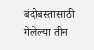बंदोबस्तासाठी गेलेल्या तीन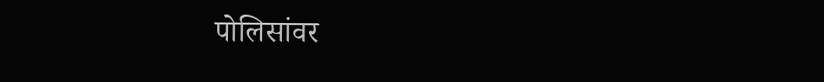पोलिसांवर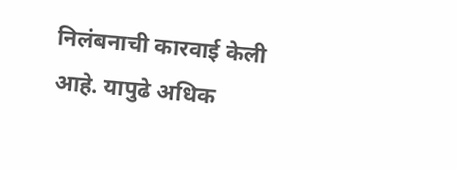निलंबनाची कारवाई केली आहे. यापुढे अधिक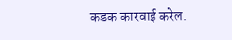कडक कारवाई करेल.